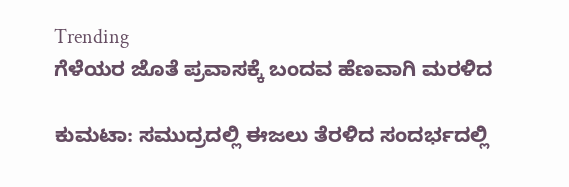Trending
ಗೆಳೆಯರ ಜೊತೆ ಪ್ರವಾಸಕ್ಕೆ ಬಂದವ ಹೆಣವಾಗಿ ಮರಳಿದ

ಕುಮಟಾ: ಸಮುದ್ರದಲ್ಲಿ ಈಜಲು ತೆರಳಿದ ಸಂದರ್ಭದಲ್ಲಿ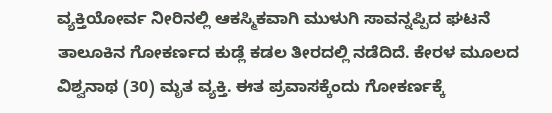ವ್ಯಕ್ತಿಯೋರ್ವ ನೀರಿನಲ್ಲಿ ಆಕಸ್ಮಿಕವಾಗಿ ಮುಳುಗಿ ಸಾವನ್ನಪ್ಪಿದ ಘಟನೆ ತಾಲೂಕಿನ ಗೋಕರ್ಣದ ಕುಡ್ಲೆ ಕಡಲ ತೀರದಲ್ಲಿ ನಡೆದಿದೆ. ಕೇರಳ ಮೂಲದ ವಿಶ್ವನಾಥ (30) ಮೃತ ವ್ಯಕ್ತಿ. ಈತ ಪ್ರವಾಸಕ್ಕೆಂದು ಗೋಕರ್ಣಕ್ಕೆ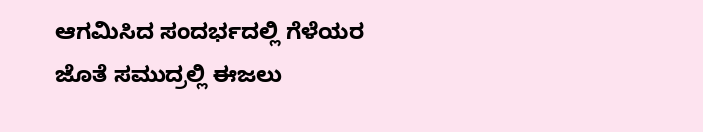ಆಗಮಿಸಿದ ಸಂದರ್ಭದಲ್ಲಿ ಗೆಳೆಯರ ಜೊತೆ ಸಮುದ್ರಲ್ಲಿ ಈಜಲು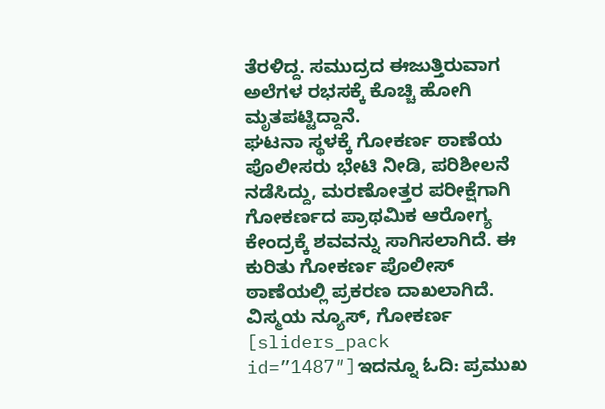ತೆರಳಿದ್ದ. ಸಮುದ್ರದ ಈಜುತ್ತಿರುವಾಗ ಅಲೆಗಳ ರಭಸಕ್ಕೆ ಕೊಚ್ಚಿ ಹೋಗಿ ಮೃತಪಟ್ಟಿದ್ದಾನೆ.
ಘಟನಾ ಸ್ಥಳಕ್ಕೆ ಗೋಕರ್ಣ ಠಾಣೆಯ ಪೊಲೀಸರು ಭೇಟಿ ನೀಡಿ, ಪರಿಶೀಲನೆ ನಡೆಸಿದ್ದು, ಮರಣೋತ್ತರ ಪರೀಕ್ಷೆಗಾಗಿ ಗೋಕರ್ಣದ ಪ್ರಾಥಮಿಕ ಆರೋಗ್ಯ ಕೇಂದ್ರಕ್ಕೆ ಶವವನ್ನು ಸಾಗಿಸಲಾಗಿದೆ. ಈ ಕುರಿತು ಗೋಕರ್ಣ ಪೊಲೀಸ್ ಠಾಣೆಯಲ್ಲಿ ಪ್ರಕರಣ ದಾಖಲಾಗಿದೆ.
ವಿಸ್ಮಯ ನ್ಯೂಸ್, ಗೋಕರ್ಣ
[sliders_pack id=”1487″]ಇದನ್ನೂ ಓದಿ: ಪ್ರಮುಖ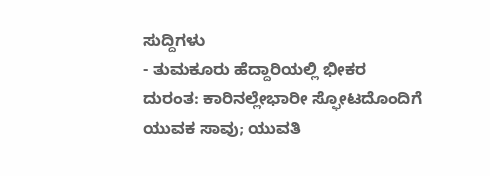ಸುದ್ದಿಗಳು
- ತುಮಕೂರು ಹೆದ್ದಾರಿಯಲ್ಲಿ ಭೀಕರ ದುರಂತ: ಕಾರಿನಲ್ಲೇಭಾರೀ ಸ್ಫೋಟದೊಂದಿಗೆ ಯುವಕ ಸಾವು; ಯುವತಿ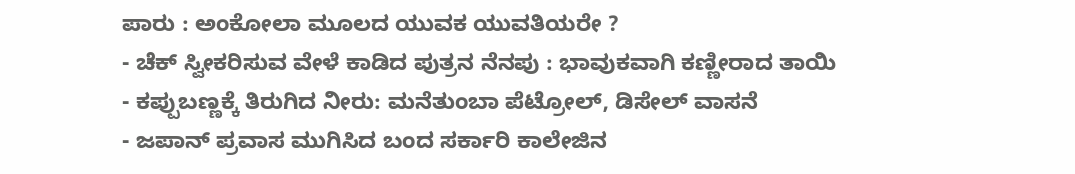ಪಾರು : ಅಂಕೋಲಾ ಮೂಲದ ಯುವಕ ಯುವತಿಯರೇ ?
- ಚೆಕ್ ಸ್ವೀಕರಿಸುವ ವೇಳೆ ಕಾಡಿದ ಪುತ್ರನ ನೆನಪು : ಭಾವುಕವಾಗಿ ಕಣ್ಣೀರಾದ ತಾಯಿ
- ಕಪ್ಪುಬಣ್ಣಕ್ಕೆ ತಿರುಗಿದ ನೀರು: ಮನೆತುಂಬಾ ಪೆಟ್ರೋಲ್, ಡಿಸೇಲ್ ವಾಸನೆ
- ಜಪಾನ್ ಪ್ರವಾಸ ಮುಗಿಸಿದ ಬಂದ ಸರ್ಕಾರಿ ಕಾಲೇಜಿನ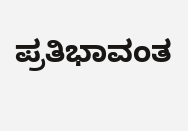ಪ್ರತಿಭಾವಂತ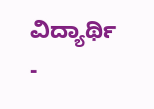ವಿದ್ಯಾರ್ಥಿ
-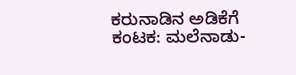ಕರುನಾಡಿನ ಅಡಿಕೆಗೆ ಕಂಟಕ: ಮಲೆನಾಡು-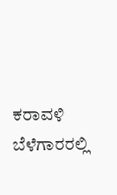ಕರಾವಳಿ ಬೆಳೆಗಾರರಲ್ಲಿ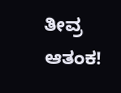ತೀವ್ರ ಆತಂಕ!